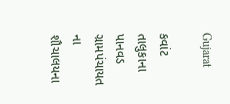Gujarat

કવાંટ તાલુકાના પાનવડ ગ્રામપંચાયત ના શૌચાલયના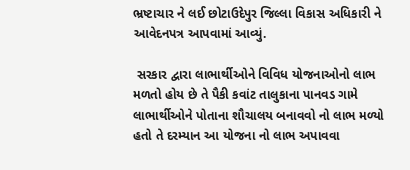ભ્રષ્ટાચાર ને લઈ છોટાઉદેપુર જિલ્લા વિકાસ અધિકારી ને આવેદનપત્ર આપવામાં આવ્યું.

 સરકાર દ્વારા લાભાર્થીઓને વિવિધ યોજનાઓનો લાભ મળતો હોય છે તે પૈકી કવાંટ તાલુકાના પાનવડ ગામે લાભાર્થીઓને પોતાના શૌચાલય બનાવવો નો લાભ મળ્યો હતો તે દરમ્યાન આ યોજના નો લાભ અપાવવા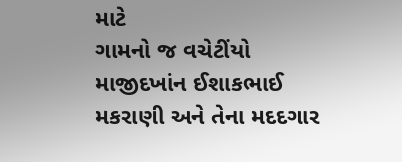માટે
ગામનો જ વચેટીંયો માજીદખાંન ઈશાકભાઈ મકરાણી અને તેના મદદગાર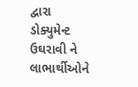દ્વારા ડોક્યુમેન્ટ ઉઘરાવી ને લાભાર્થીઓને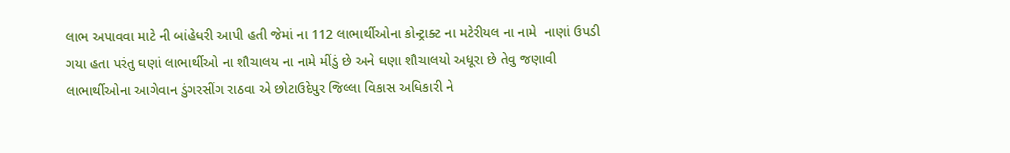લાભ અપાવવા માટે ની બાંહેધરી આપી હતી જેમાં ના 112 લાભાર્થીઓના કોન્ટ્રાક્ટ ના મટેરીયલ ના નામે  નાણાં ઉપડી ગયા હતા પરંતુ ઘણાં લાભાર્થીઓ ના શૌચાલય ના નામે મીંડું છે અને ઘણા શૌચાલયો અધૂરા છે તેવુ જણાવી  લાભાર્થીઓના આગેવાન ડુંગરસીંગ રાઠવા એ છોટાઉદેપુર જિલ્લા વિકાસ અધિકારી ને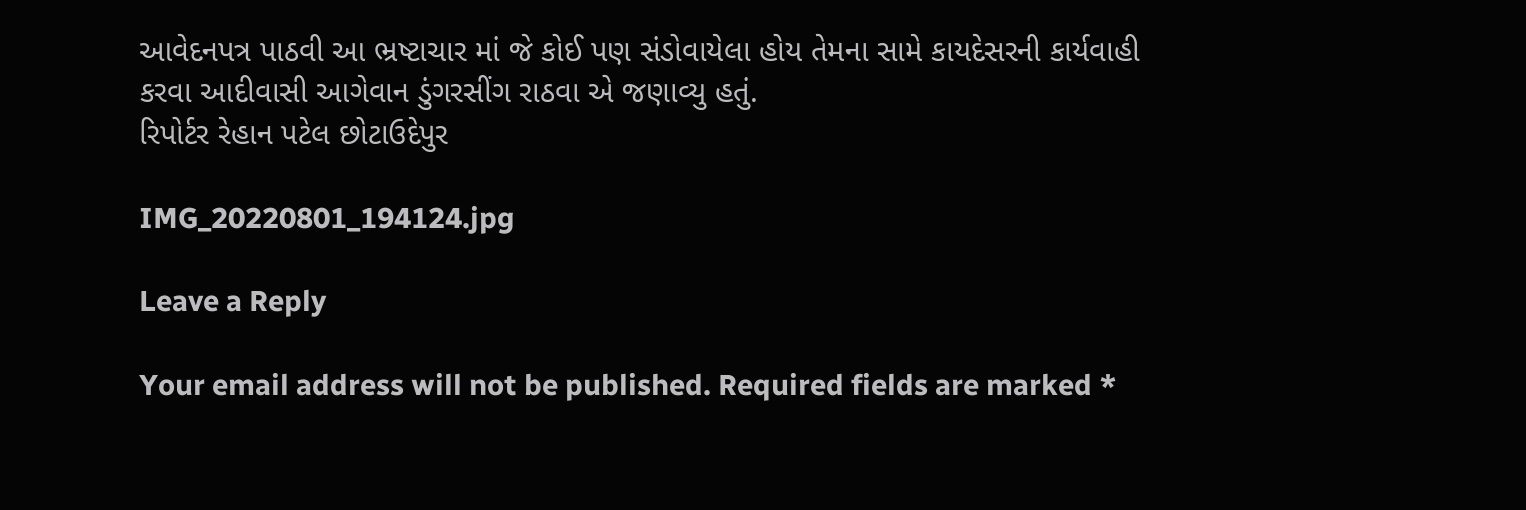આવેદનપત્ર પાઠવી આ ભ્રષ્ટાચાર માં જે કોઈ પણ સંડોવાયેલા હોય તેમના સામે કાયદેસરની કાર્યવાહી કરવા આદીવાસી આગેવાન ડુંગરસીંગ રાઠવા એ જણાવ્યુ હતું.
રિપોર્ટર રેહાન પટેલ છોટાઉદેપુર

IMG_20220801_194124.jpg

Leave a Reply

Your email address will not be published. Required fields are marked *